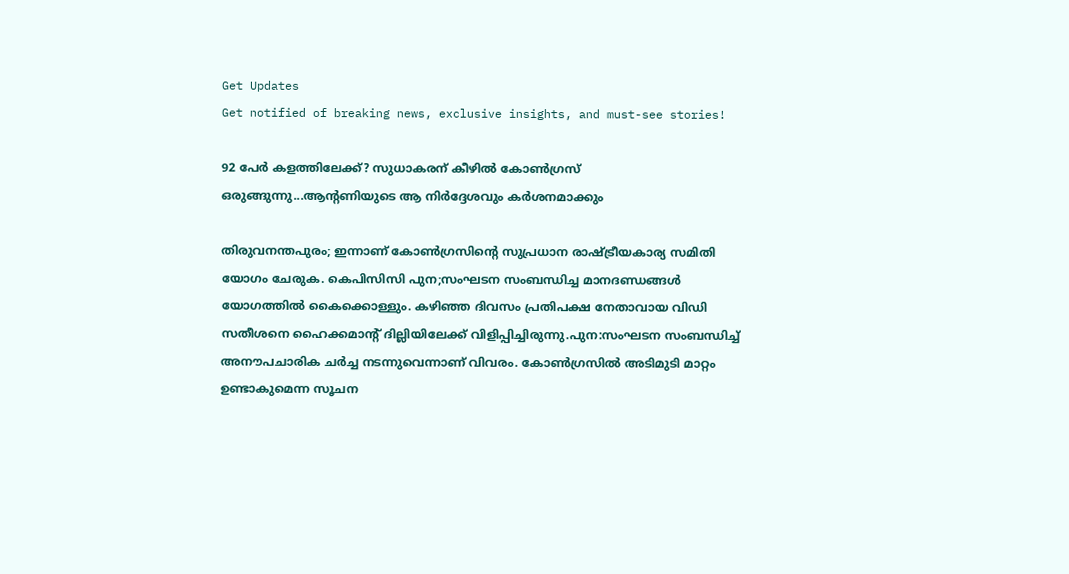Get Updates
Get notified of breaking news, exclusive insights, and must-see stories!

92 പേർ കളത്തിലേക്ക്? സുധാകരന് കീഴിൽ കോൺഗ്രസ് ഒരുങ്ങുന്നു...ആന്റണിയുടെ ആ നിർദ്ദേശവും കർശനമാക്കും

തിരുവനന്തപുരം; ഇന്നാണ് കോൺഗ്രസിന്റെ സുപ്രധാന രാഷ്ട്രീയകാര്യ സമിതി യോഗം ചേരുക. കെപിസിസി പുന;സംഘടന സംബന്ധിച്ച മാനദണ്ഡങ്ങൾ യോഗത്തിൽ കൈക്കൊള്ളും. കഴിഞ്ഞ ദിവസം പ്രതിപക്ഷ നേതാവായ വിഡി സതീശനെ ഹൈക്കമാന്റ് ദില്ലിയിലേക്ക് വിളിപ്പിച്ചിരുന്നു.പുന:സംഘടന സംബന്ധിച്ച് അനൗപചാരിക ചർച്ച നടന്നുവെന്നാണ് വിവരം. കോൺഗ്രസിൽ അടിമുടി മാറ്റം ഉണ്ടാകുമെന്ന സൂചന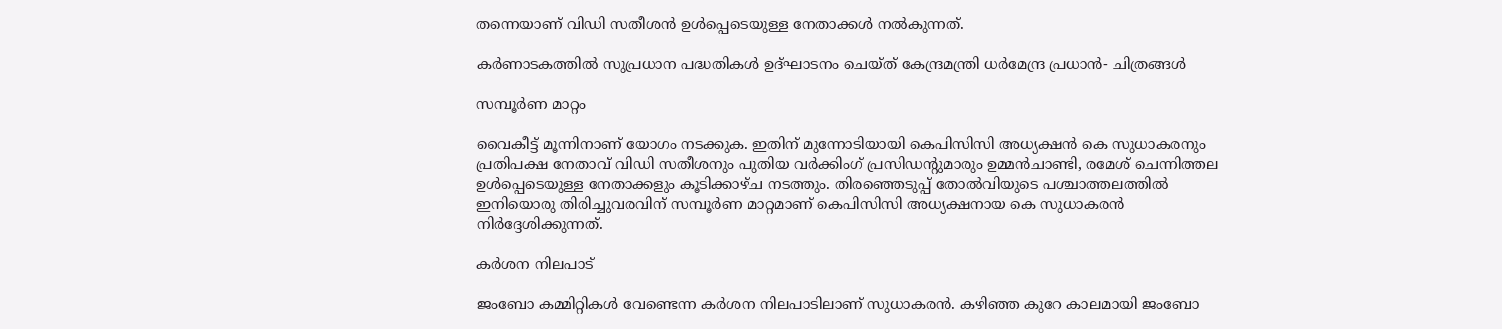തന്നെയാണ് വിഡി സതീശൻ ഉൾപ്പെടെയുള്ള നേതാക്കൾ നൽകുന്നത്.

കർണാടകത്തിൽ സുപ്രധാന പദ്ധതികൾ ഉദ്ഘാടനം ചെയ്ത് കേന്ദ്രമന്ത്രി ധർമേന്ദ്ര പ്രധാൻ- ചിത്രങ്ങൾ

സമ്പൂർണ മാറ്റം

വൈകീട്ട് മൂന്നിനാണ് യോഗം നടക്കുക. ഇതിന് മുന്നോടിയായി കെപിസിസി അധ്യക്ഷൻ കെ സുധാകരനും പ്രതിപക്ഷ നേതാവ് വിഡി സതീശനും പുതിയ വർക്കിംഗ് പ്രസിഡന്റുമാരും ഉമ്മൻചാണ്ടി, രമേശ് ചെന്നിത്തല ഉൾപ്പെടെയുള്ള നേതാക്കളും കൂടിക്കാഴ്ച നടത്തും. തിരഞ്ഞെടുപ്പ് തോൽവിയുടെ പശ്ചാത്തലത്തിൽ ഇനിയൊരു തിരിച്ചുവരവിന് സമ്പൂർണ മാറ്റമാണ് കെപിസിസി അധ്യക്ഷനായ കെ സുധാകരൻ നിർദ്ദേശിക്കുന്നത്.

കർശന നിലപാട്

ജംബോ കമ്മിറ്റികൾ വേണ്ടെന്ന കർശന നിലപാടിലാണ് സുധാകരൻ. കഴിഞ്ഞ കുറേ കാലമായി ജംബോ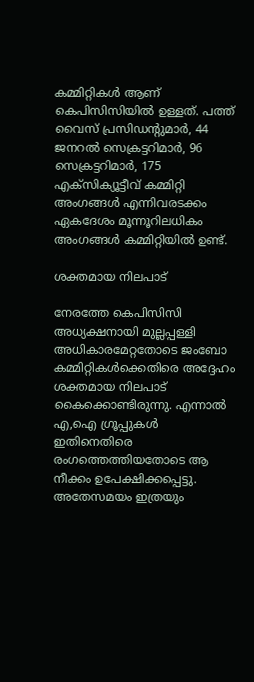കമ്മിറ്റികൾ ആണ് കെപിസിസിയിൽ ഉള്ളത്. പത്ത് വൈസ് പ്രസിഡന്റുമാര്‍, 44 ജനറല്‍ സെക്രട്ടറിമാര്‍, 96 സെക്രട്ടറിമാര്‍, 175 എക്‌സിക്യൂട്ടീവ് കമ്മിറ്റി അംഗങ്ങള്‍ എന്നിവരടക്കം ഏകദേശം മൂന്നൂറിലധികം അംഗങ്ങൾ കമ്മിറ്റിയിൽ ഉണ്ട്.

ശക്തമായ നിലപാട്

നേരത്തേ കെപിസിസി അധ്യക്ഷനായി മുല്ലപ്പള്ളി അധികാരമേറ്റതോടെ ജംബോ കമ്മിറ്റികൾക്കെതിരെ അദ്ദേഹം ശക്തമായ നിലപാട് കൈക്കൊണ്ടിരുന്നു. എന്നാൽ എ,ഐ ഗ്രൂപ്പുകൾ ഇതിനെതിരെ രംഗത്തെത്തിയതോടെ ആ നീക്കം ഉപേക്ഷിക്കപ്പെട്ടു. അതേസമയം ഇത്രയും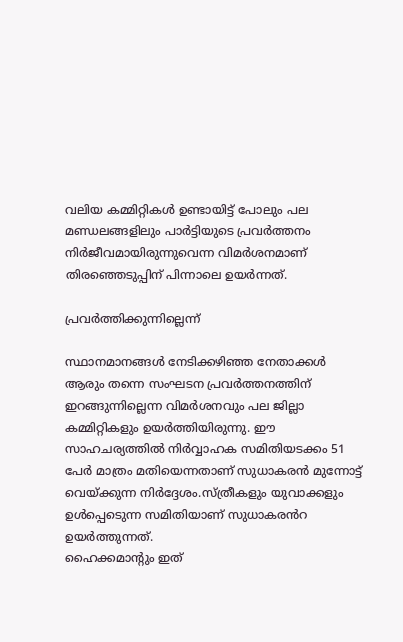വലിയ കമ്മിറ്റികൾ ഉണ്ടായിട്ട് പോലും പല മണ്ഡലങ്ങളിലും പാർട്ടിയുടെ പ്രവർത്തനം നിർജീവമായിരുന്നുവെന്ന വിമർശനമാണ് തിരഞ്ഞെടുപ്പിന് പിന്നാലെ ഉയർന്നത്.

പ്രവർത്തിക്കുന്നില്ലെന്ന്

സ്ഥാനമാനങ്ങൾ നേടിക്കഴിഞ്ഞ നേതാക്കൾ ആരും തന്നെ സംഘടന പ്രവർത്തനത്തിന് ഇറങ്ങുന്നില്ലെന്ന വിമർശനവും പല ജില്ലാ കമ്മിറ്റികളും ഉയർത്തിയിരുന്നു. ഈ സാഹചര്യത്തിൽ നിർവ്വാഹക സമിതിയടക്കം 51 പേർ മാത്രം മതിയെന്നതാണ് സുധാകരൻ മുന്നോട്ട് വെയ്ക്കുന്ന നിർദ്ദേശം.സ്ത്രീകളും യുവാക്കളും ഉൾപ്പെടെുന്ന സമിതിയാണ് സുധാകരൻറ ഉയർത്തുന്നത്.
ഹൈക്കമാന്റും ഇത്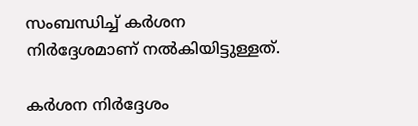സംബന്ധിച്ച് കർശന നിർദ്ദേശമാണ് നൽകിയിട്ടുള്ളത്.

കർശന നിർദ്ദേശം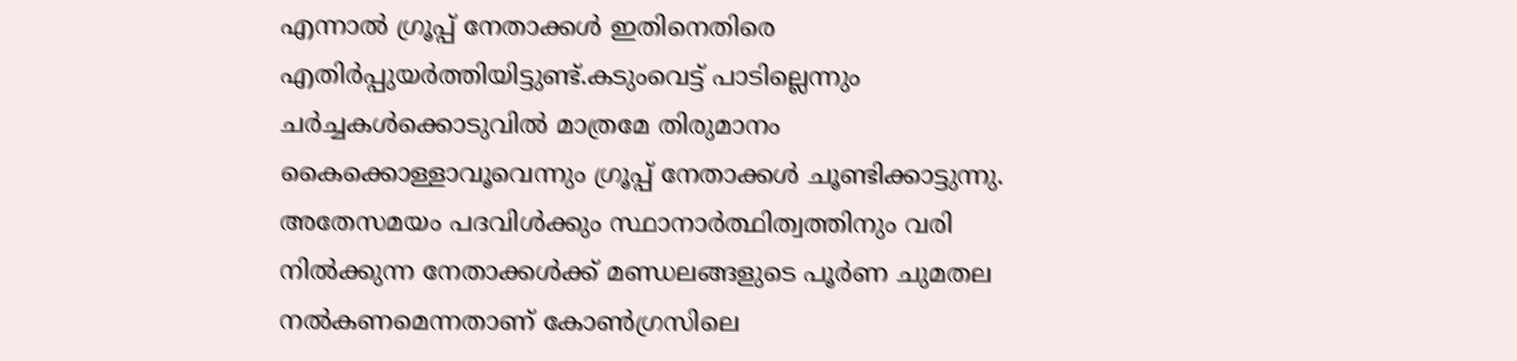എന്നാൽ ഗ്രൂപ്പ് നേതാക്കൾ ഇതിനെതിരെ എതിർപ്പുയർത്തിയിട്ടുണ്ട്.കടുംവെട്ട് പാടില്ലെന്നും ചർച്ചകൾക്കൊടുവിൽ മാത്രമേ തിരുമാനം കൈക്കൊള്ളാവൂവെന്നും ഗ്രൂപ്പ് നേതാക്കൾ ചൂണ്ടിക്കാട്ടുന്നു. അതേസമയം പദവിൾക്കും സ്ഥാനാർത്ഥിത്വത്തിനും വരി നിൽക്കുന്ന നേതാക്കൾക്ക് മണ്ഡലങ്ങളുടെ പൂർണ ചുമതല നൽകണമെന്നതാണ് കോൺഗ്രസിലെ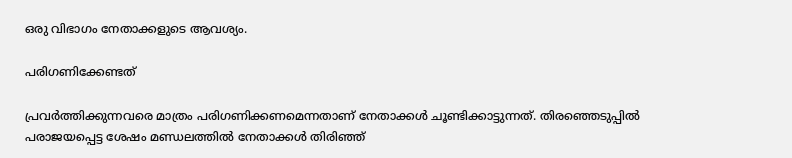ഒരു വിഭാഗം നേതാക്കളുടെ ആവശ്യം.

പരിഗണിക്കേണ്ടത്

പ്രവർത്തിക്കുന്നവരെ മാത്രം പരിഗണിക്കണമെന്നതാണ് നേതാക്കൾ ചൂണ്ടിക്കാട്ടുന്നത്. തിരഞ്ഞെടുപ്പിൽ പരാജയപ്പെട്ട ശേഷം മണ്ഡലത്തിൽ നേതാക്കൾ തിരിഞ്ഞ്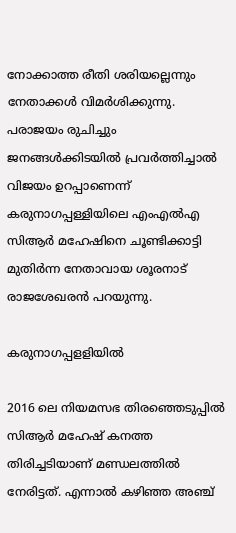നോക്കാത്ത രീതി ശരിയല്ലെന്നും നേതാക്കൾ വിമർശിക്കുന്നു. പരാജയം രുചിച്ചും ജനങ്ങൾക്കിടയിൽ പ്രവർത്തിച്ചാൽ വിജയം ഉറപ്പാണെന്ന് കരുനാഗപ്പള്ളിയിലെ എംഎൽഎ സിആർ മഹേഷിനെ ചൂണ്ടിക്കാട്ടി മുതിർന്ന നേതാവായ ശൂരനാട് രാജശേഖരൻ പറയുന്നു.

കരുനാഗപ്പളളിയിൽ

2016 ലെ നിയമസഭ തിരഞ്ഞെടുപ്പിൽ സിആർ മഹേഷ് കനത്ത തിരിച്ചടിയാണ് മണ്ഡലത്തിൽ നേരിട്ടത്. എന്നാൽ കഴിഞ്ഞ അഞ്ച്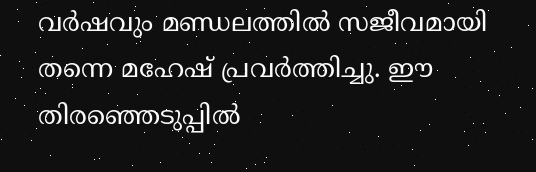വർഷവും മണ്ഡലത്തിൽ സജീവമായി തന്നെ മഹേഷ് പ്രവർത്തിച്ചു. ഈ തിരഞ്ഞെടുപ്പിൽ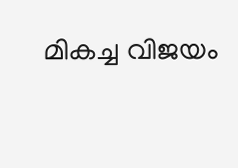മികച്ച വിജയം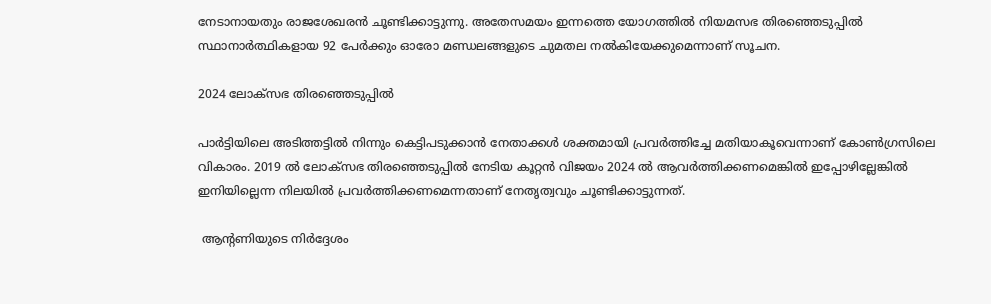നേടാനായതും രാജശേഖരൻ ചൂണ്ടിക്കാട്ടുന്നു. അതേസമയം ഇന്നത്തെ യോഗത്തിൽ നിയമസഭ തിരഞ്ഞെടുപ്പിൽ സ്ഥാനാർത്ഥികളായ 92 പേർക്കും ഓരോ മണ്ഡലങ്ങളുടെ ചുമതല നൽകിയേക്കുമെന്നാണ് സൂചന.

2024 ലോക്സഭ തിരഞ്ഞെടുപ്പിൽ

പാർട്ടിയിലെ അടിത്തട്ടിൽ നിന്നും കെട്ടിപടുക്കാൻ നേതാക്കൾ ശക്തമായി പ്രവർത്തിച്ചേ മതിയാകൂവെന്നാണ് കോൺഗ്രസിലെ വികാരം. 2019 ൽ ലോക്സഭ തിരഞ്ഞെടുപ്പിൽ നേടിയ കൂറ്റൻ വിജയം 2024 ൽ ആവർത്തിക്കണമെങ്കിൽ ഇപ്പോഴില്ലേങ്കിൽ ഇനിയില്ലെന്ന നിലയിൽ പ്രവർത്തിക്കണമെന്നതാണ് നേതൃത്വവും ചൂണ്ടിക്കാട്ടുന്നത്.

 ആന്റണിയുടെ നിർദ്ദേശം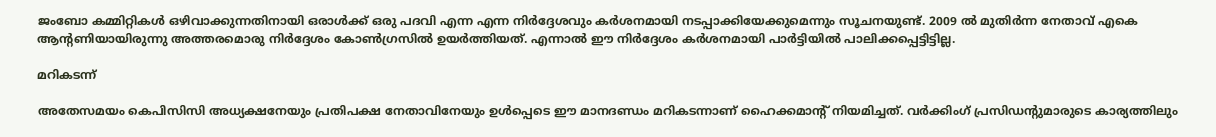ജംബോ കമ്മിറ്റികൾ ഒഴിവാക്കുന്നതിനായി ഒരാൾക്ക് ഒരു പദവി എന്ന എന്ന നിർദ്ദേശവും കർശനമായി നടപ്പാക്കിയേക്കുമെന്നും സൂചനയുണ്ട്. 2009 ൽ മുതിർന്ന നേതാവ് എകെ ആന്റണിയായിരുന്നു അത്തരമൊരു നിർദ്ദേശം കോൺഗ്രസിൽ ഉയർത്തിയത്. എന്നാൽ ഈ നിർദ്ദേശം കർശനമായി പാർട്ടിയിൽ പാലിക്കപ്പെട്ടിട്ടില്ല.

മറികടന്ന്

അതേസമയം കെപിസിസി അധ്യക്ഷനേയും പ്രതിപക്ഷ നേതാവിനേയും ഉൾപ്പെടെ ഈ മാനദണ്ഡം മറികടന്നാണ് ഹൈക്കമാന്റ് നിയമിച്ചത്. വർക്കിംഗ് പ്രസിഡന്റുമാരുടെ കാര്യത്തിലും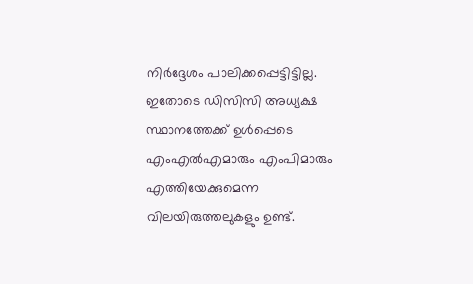നിർദ്ദേശം പാലിക്കപ്പെട്ടിട്ടില്ല. ഇതോടെ ഡിസിസി അധ്യക്ഷ സ്ഥാനത്തേക്ക് ഉൾപ്പെടെ എംഎൽഎമാരും എംപിമാരും എത്തിയേക്കുമെന്ന വിലയിരുത്തലുകളും ഉണ്ട്.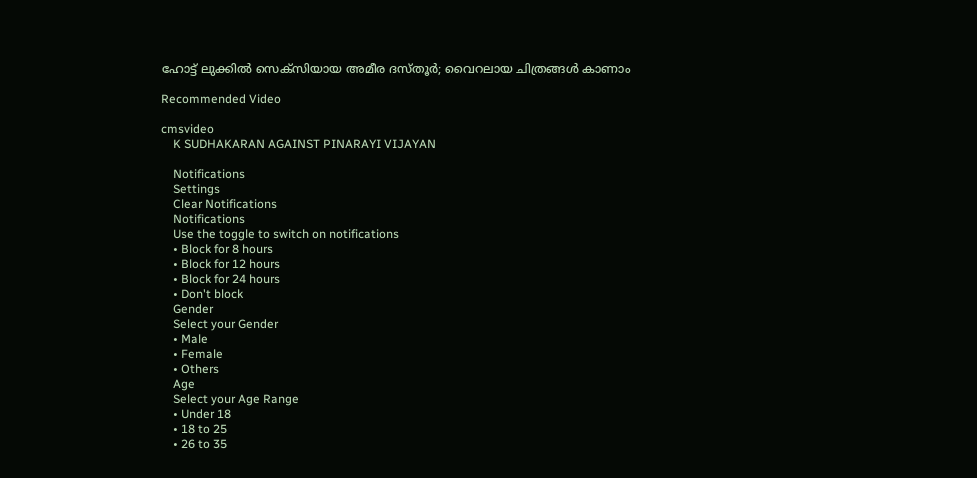ഹോട്ട് ലുക്കില്‍ സെക്‌സിയായ അമീര ദസ്തൂര്‍; വൈറലായ ചിത്രങ്ങള്‍ കാണാം

Recommended Video

cmsvideo
    K SUDHAKARAN AGAINST PINARAYI VIJAYAN

    Notifications
    Settings
    Clear Notifications
    Notifications
    Use the toggle to switch on notifications
    • Block for 8 hours
    • Block for 12 hours
    • Block for 24 hours
    • Don't block
    Gender
    Select your Gender
    • Male
    • Female
    • Others
    Age
    Select your Age Range
    • Under 18
    • 18 to 25
    • 26 to 35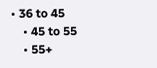• 36 to 45
    • 45 to 55
    • 55+